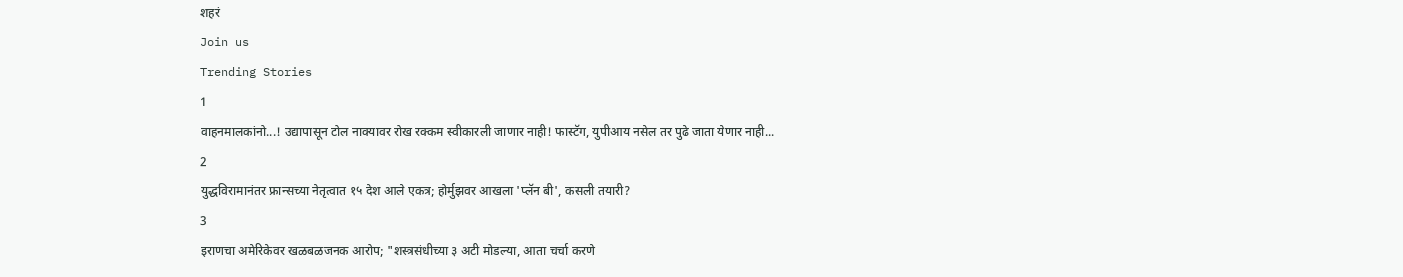शहरं
Join us
Trending Stories
1
वाहनमालकांनो...! उद्यापासून टोल नाक्यावर रोख रक्कम स्वीकारली जाणार नाही! फास्टॅग, युपीआय नसेल तर पुढे जाता येणार नाही...
2
युद्धविरामानंतर फ्रान्सच्या नेतृत्वात १५ देश आले एकत्र; होर्मुझवर आखला 'प्लॅन बी', कसली तयारी?
3
इराणचा अमेरिकेवर खळबळजनक आरोप; "शस्त्रसंधीच्या ३ अटी मोडल्या, आता चर्चा करणे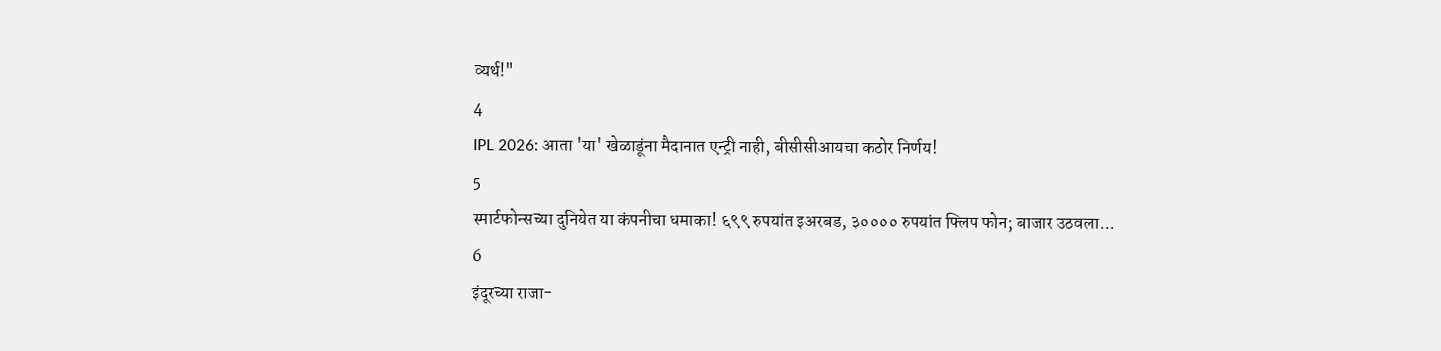व्यर्थ!"
4
IPL 2026: आता 'या' खेळाडूंना मैदानात एन्ट्री नाही, बीसीसीआयचा कठोर निर्णय!
5
स्मार्टफोन्सच्या दुनियेत या कंपनीचा धमाका! ६९९ रुपयांत इअरबड, ३०००० रुपयांत फ्लिप फोन; बाजार उठवला...
6
इंदूरच्या राजा-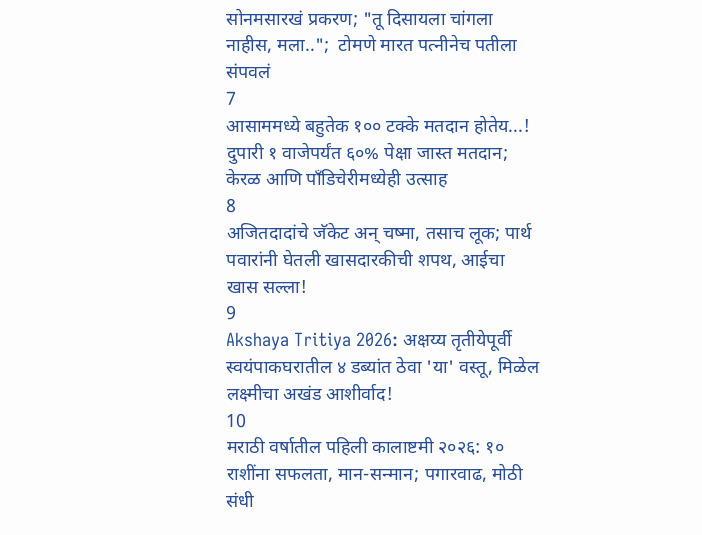सोनमसारखं प्रकरण; "तू दिसायला चांगला नाहीस, मला..";  टोमणे मारत पत्नीनेच पतीला संपवलं
7
आसाममध्ये बहुतेक १०० टक्के मतदान होतेय...! दुपारी १ वाजेपर्यंत ६०% पेक्षा जास्त मतदान; केरळ आणि पाँडिचेरीमध्येही उत्साह
8
अजितदादांचे जॅकेट अन् चष्मा, तसाच लूक; पार्थ पवारांनी घेतली खासदारकीची शपथ, आईचा खास सल्ला!
9
Akshaya Tritiya 2026: अक्षय्य तृतीयेपूर्वी स्वयंपाकघरातील ४ डब्यांत ठेवा 'या' वस्तू, मिळेल लक्ष्मीचा अखंड आशीर्वाद!
10
मराठी वर्षातील पहिली कालाष्टमी २०२६: १० राशींना सफलता, मान-सन्मान; पगारवाढ, मोठी संधी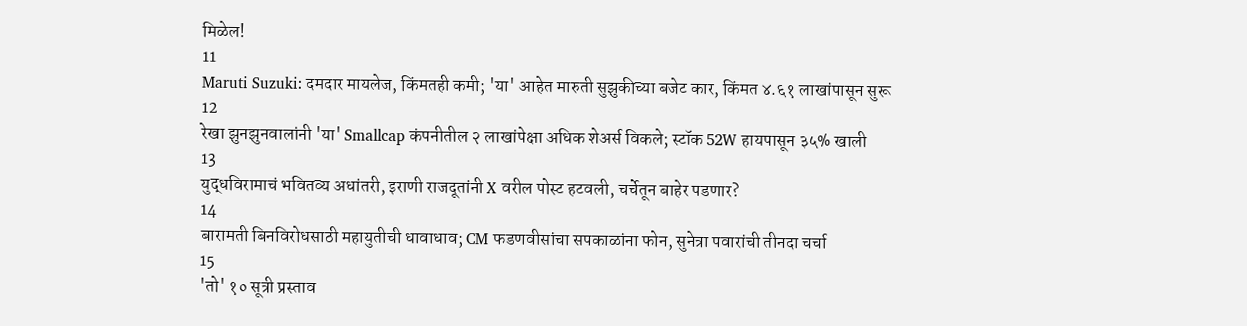मिळेल!
11
Maruti Suzuki: दमदार मायलेज, किंमतही कमी; 'या' आहेत मारुती सुझुकीच्या बजेट कार, किंमत ४.६१ लाखांपासून सुरू
12
रेखा झुनझुनवालांनी 'या' Smallcap कंपनीतील २ लाखांपेक्षा अधिक शेअर्स विकले; स्टॉक 52W हायपासून ३५% खाली
13
युद्धविरामाचं भवितव्य अधांतरी, इराणी राजदूतांनी X वरील पोस्ट हटवली, चर्चेतून बाहेर पडणार?
14
बारामती बिनविरोधसाठी महायुतीची धावाधाव; CM फडणवीसांचा सपकाळांना फोन, सुनेत्रा पवारांची तीनदा चर्चा
15
'तो' १० सूत्री प्रस्ताव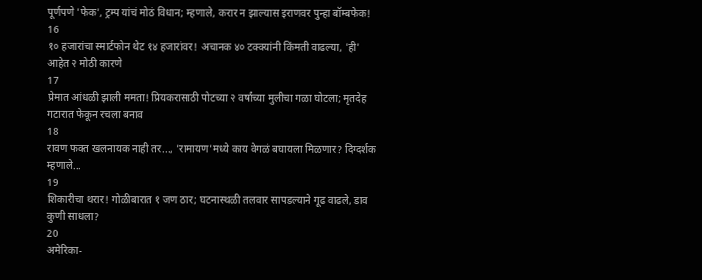पूर्णपणे 'फेक', ट्रम्प यांचं मोठं विधान; म्हणाले, करार न झाल्यास इराणवर पुन्हा बॉम्बफेक!
16
१० हजारांचा स्मार्टफोन थेट १४ हजारांवर! अचानक ४० टक्क्यांनी किंमती वाढल्या, 'ही' आहेत २ मोठी कारणे
17
प्रेमात आंधळी झाली ममता! प्रियकरासाठी पोटच्या २ वर्षांच्या मुलीचा गळा घोटला; मृतदेह गटारात फेकून रचला बनाव
18
रावण फक्त खलनायक नाही तर..., 'रामायण'मध्ये काय वेगळं बघायला मिळणार? दिग्दर्शक म्हणाले...
19
शिकारीचा थरार! गोळीबारात १ जण ठार; घटनास्थळी तलवार सापडल्याने गूढ वाढले, डाव कुणी साधला?
20
अमेरिका-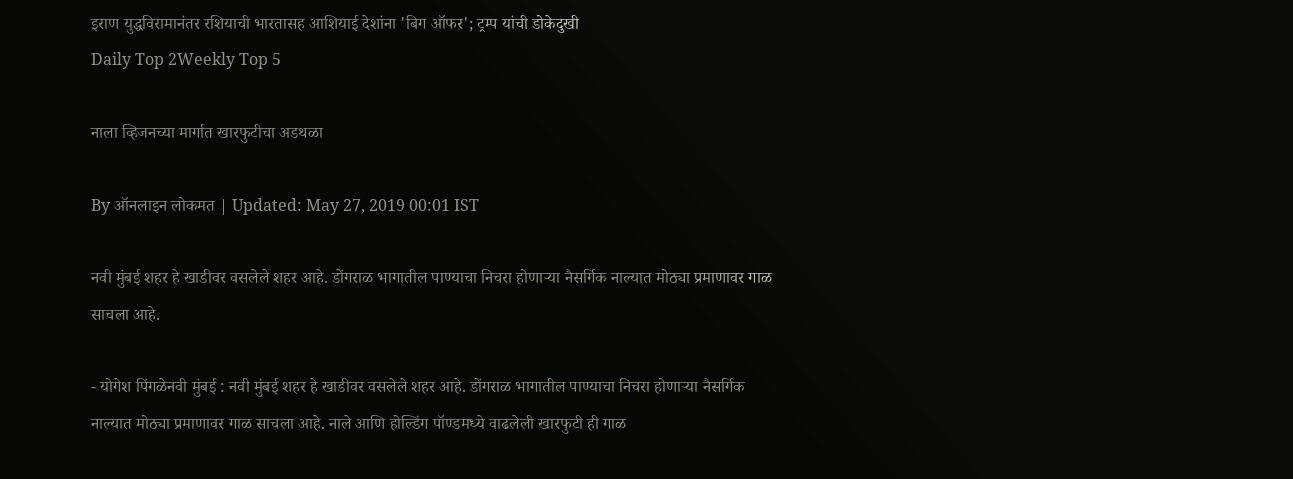इराण युद्धविरामानंतर रशियाची भारतासह आशियाई देशांना 'बिग ऑफर'; ट्रम्प यांची डोकेदुखी
Daily Top 2Weekly Top 5

नाला व्हिजनच्या मार्गात खारफुटीचा अडथळा

By ऑनलाइन लोकमत | Updated: May 27, 2019 00:01 IST

नवी मुंबई शहर हे खाडीवर वसलेले शहर आहे. डोंगराळ भागातील पाण्याचा निचरा होणाऱ्या नैसर्गिक नाल्यात मोठ्या प्रमाणावर गाळ साचला आहे.

- योगेश पिंगळेनवी मुंबई : नवी मुंबई शहर हे खाडीवर वसलेले शहर आहे. डोंगराळ भागातील पाण्याचा निचरा होणाऱ्या नैसर्गिक नाल्यात मोठ्या प्रमाणावर गाळ साचला आहे. नाले आणि होल्डिंग पॉण्डमध्ये वाढलेली खारफुटी ही गाळ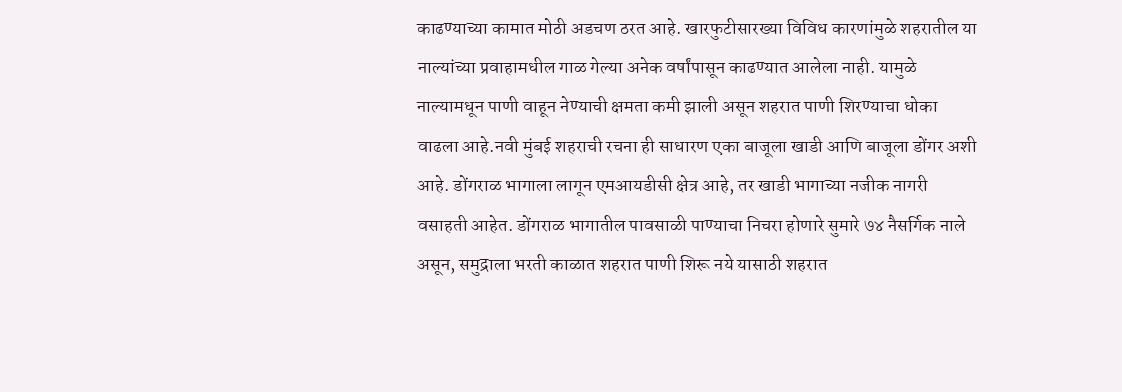काढण्याच्या कामात मोठी अडचण ठरत आहे. खारफुटीसारख्या विविध कारणांमुळे शहरातील या नाल्यांच्या प्रवाहामधील गाळ गेल्या अनेक वर्षांपासून काढण्यात आलेला नाही. यामुळे नाल्यामधून पाणी वाहून नेण्याची क्षमता कमी झाली असून शहरात पाणी शिरण्याचा धोका वाढला आहे.नवी मुंबई शहराची रचना ही साधारण एका बाजूला खाडी आणि बाजूला डोंगर अशी आहे. डोंगराळ भागाला लागून एमआयडीसी क्षेत्र आहे, तर खाडी भागाच्या नजीक नागरी वसाहती आहेत. डोंगराळ भागातील पावसाळी पाण्याचा निचरा होणारे सुमारे ७४ नैसर्गिक नाले असून, समुद्राला भरती काळात शहरात पाणी शिरू नये यासाठी शहरात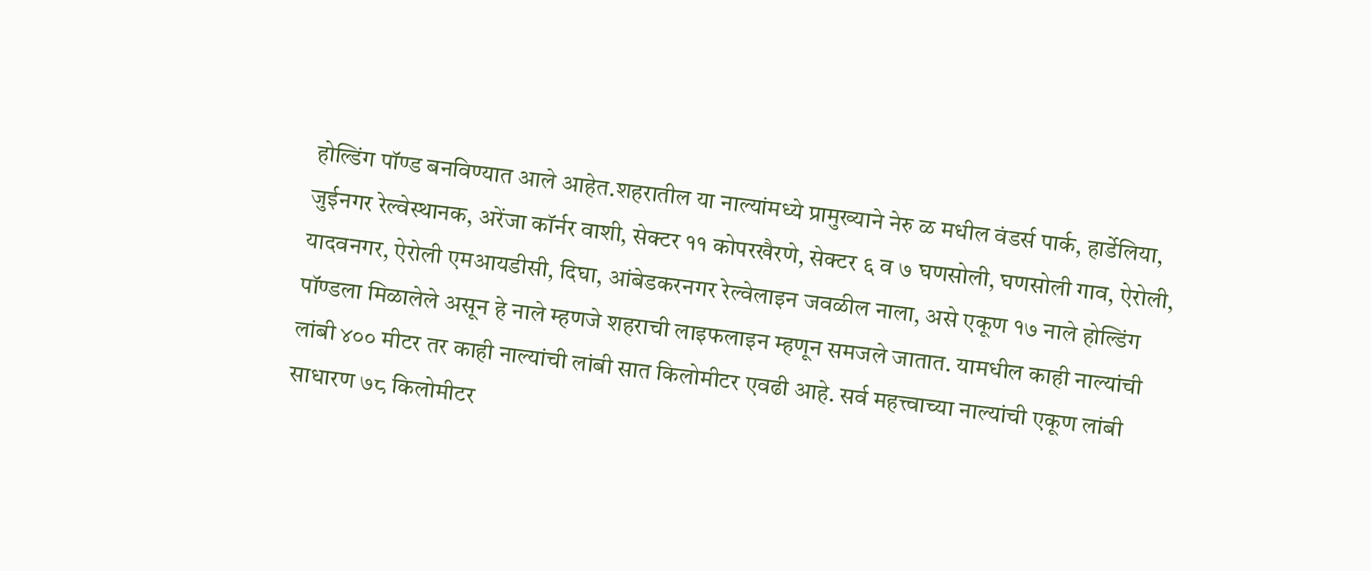होल्डिंग पॉण्ड बनविण्यात आले आहेत.शहरातील या नाल्यांमध्ये प्रामुख्याने नेरु ळ मधील वंडर्स पार्क, हार्डेलिया, जुईनगर रेल्वेस्थानक, अरेंजा कॉर्नर वाशी, सेक्टर ११ कोपरखैरणे, सेक्टर ६ व ७ घणसोली, घणसोली गाव, ऐरोली, यादवनगर, ऐरोली एमआयडीसी, दिघा, आंबेडकरनगर रेल्वेलाइन जवळील नाला, असे एकूण १७ नाले होल्डिंग पॉण्डला मिळालेले असून हे नाले म्हणजे शहराची लाइफलाइन म्हणून समजले जातात. यामधील काही नाल्यांची लांबी ४०० मीटर तर काही नाल्यांची लांबी सात किलोमीटर एवढी आहे. सर्व महत्त्वाच्या नाल्यांची एकूण लांबी साधारण ७८ किलोमीटर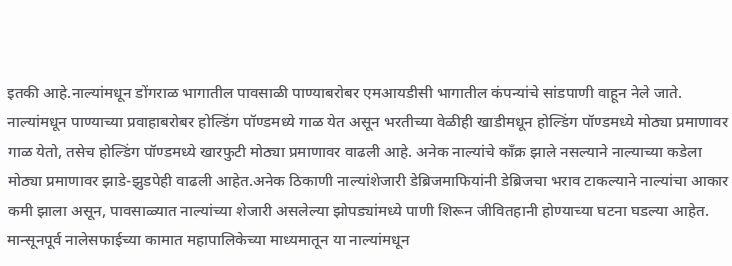इतकी आहे.नाल्यांमधून डोंगराळ भागातील पावसाळी पाण्याबरोबर एमआयडीसी भागातील कंपन्यांचे सांडपाणी वाहून नेले जाते. नाल्यांमधून पाण्याच्या प्रवाहाबरोबर होल्डिंग पॉण्डमध्ये गाळ येत असून भरतीच्या वेळीही खाडीमधून होल्डिंग पॉण्डमध्ये मोठ्या प्रमाणावर गाळ येतो, तसेच होल्डिंग पॉण्डमध्ये खारफुटी मोठ्या प्रमाणावर वाढली आहे. अनेक नाल्यांचे काँक्र झाले नसल्याने नाल्याच्या कडेला मोठ्या प्रमाणावर झाडे-झुडपेही वाढली आहेत.अनेक ठिकाणी नाल्यांशेजारी डेब्रिजमाफियांनी डेब्रिजचा भराव टाकल्याने नाल्यांचा आकार कमी झाला असून, पावसाळ्यात नाल्यांच्या शेजारी असलेल्या झोपड्यांमध्ये पाणी शिरून जीवितहानी होण्याच्या घटना घडल्या आहेत. मान्सूनपूर्व नालेसफाईच्या कामात महापालिकेच्या माध्यमातून या नाल्यांमधून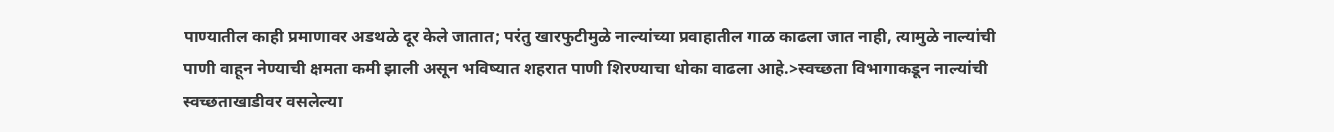पाण्यातील काही प्रमाणावर अडथळे दूर केले जातात; परंतु खारफुटीमुळे नाल्यांच्या प्रवाहातील गाळ काढला जात नाही, त्यामुळे नाल्यांची पाणी वाहून नेण्याची क्षमता कमी झाली असून भविष्यात शहरात पाणी शिरण्याचा धोका वाढला आहे.>स्वच्छता विभागाकडून नाल्यांची स्वच्छताखाडीवर वसलेल्या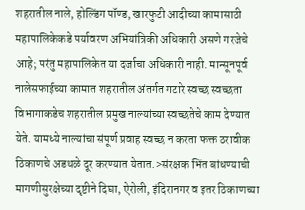शहरातील नाले, होल्डिंग पॉण्ड, खारफुटी आदीच्या कामासाठी महापालिकेकडे पर्यावरण अभियांत्रिकी अधिकारी असणे गरजेचे आहे; परंतु महापालिकेत या दर्जाचा अधिकारी नाही. मान्सूनपूर्व नालेसफाईच्या कामात शहरातील अंतर्गत गटारे स्वच्छ स्वच्छता विभागाकडेच शहरातील प्रमुख नाल्यांच्या स्वच्छतेचे काम देण्यात येते. यामध्ये नाल्यांचा संपूर्ण प्रवाह स्वच्छ न करता फक्त ठरावीक ठिकाणचे अडथळे दूर करण्यात येतात.>संरक्षक भिंत बांधण्याची मागणीसुरक्षेच्या दृष्टीने दिघा, ऐरोली, इंदिरानगर व इतर ठिकाणच्या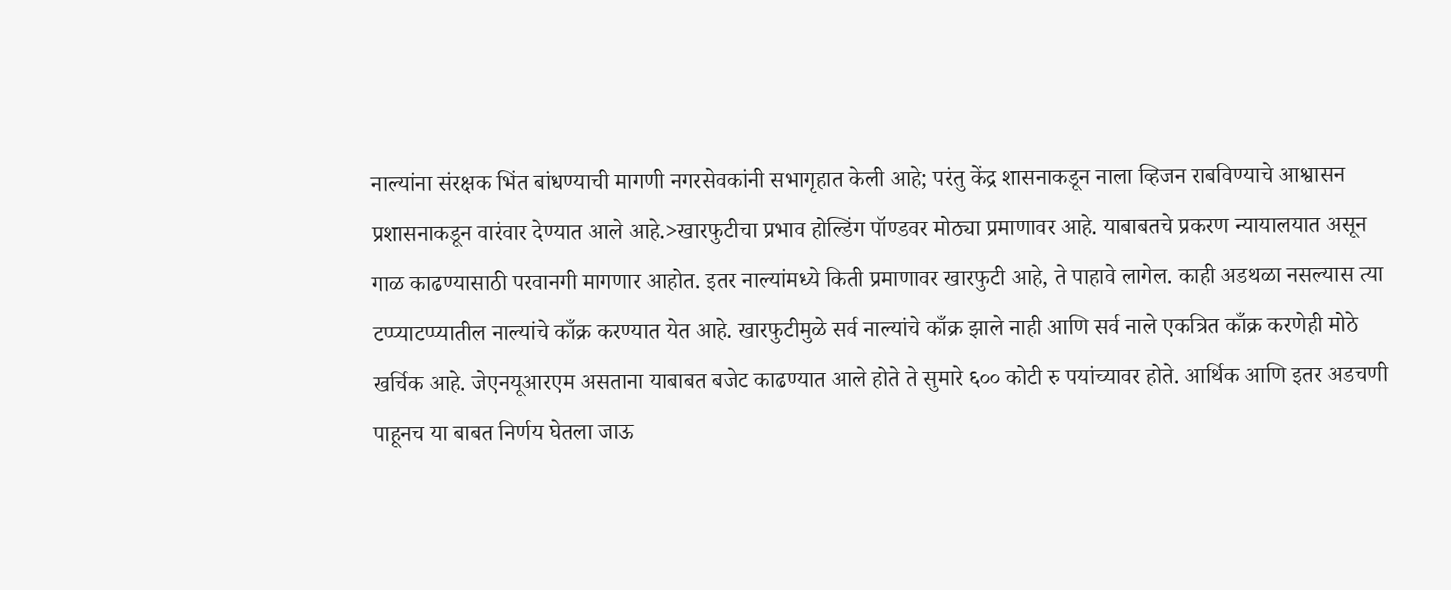नाल्यांना संरक्षक भिंत बांधण्याची मागणी नगरसेवकांनी सभागृहात केली आहे; परंतु केंद्र शासनाकडून नाला व्हिजन राबविण्याचे आश्वासन प्रशासनाकडून वारंवार देण्यात आले आहे.>खारफुटीचा प्रभाव होल्डिंग पॉण्डवर मोठ्या प्रमाणावर आहे. याबाबतचे प्रकरण न्यायालयात असून गाळ काढण्यासाठी परवानगी मागणार आहोत. इतर नाल्यांमध्ये किती प्रमाणावर खारफुटी आहे, ते पाहावे लागेल. काही अडथळा नसल्यास त्या टप्प्याटप्प्यातील नाल्यांचे काँक्र करण्यात येत आहे. खारफुटीमुळे सर्व नाल्यांचे काँक्र झाले नाही आणि सर्व नाले एकत्रित काँक्र करणेही मोठे खर्चिक आहे. जेएनयूआरएम असताना याबाबत बजेट काढण्यात आले होते ते सुमारे ६०० कोटी रु पयांच्यावर होते. आर्थिक आणि इतर अडचणी पाहूनच या बाबत निर्णय घेतला जाऊ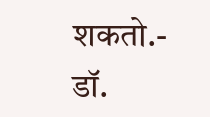शकतो.- डॉ.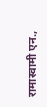रामास्वामी एन.,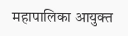महापालिका आयुक्त